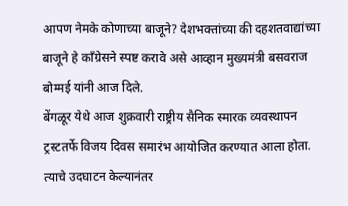आपण नेमके कोणाच्या बाजूने? देशभक्तांच्या की दहशतवाद्यांच्या बाजूने हे काँग्रेसने स्पष्ट करावे असे आव्हान मुख्यमंत्री बसवराज बोम्मई यांनी आज दिले.
बेंगळूर येथे आज शुक्रवारी राष्ट्रीय सैनिक स्मारक व्यवस्थापन ट्रस्टतर्फे विजय दिवस समारंभ आयोजित करण्यात आला होता. त्याचे उदघाटन केल्यानंतर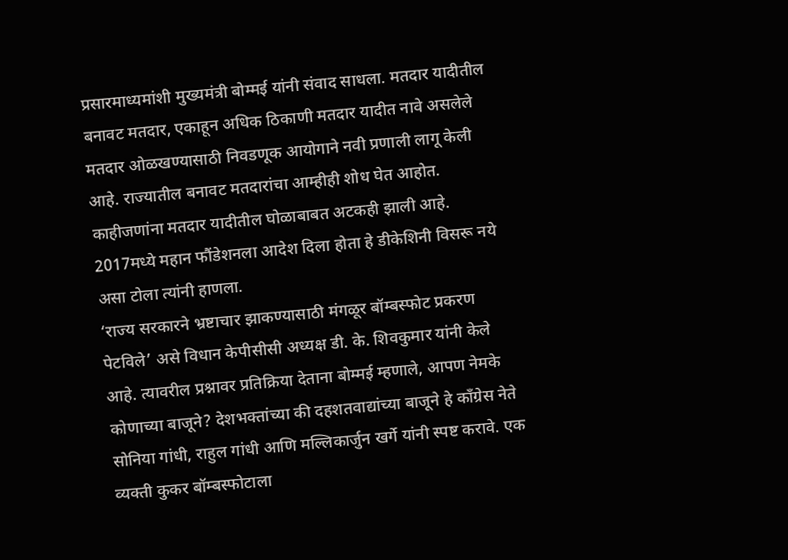प्रसारमाध्यमांशी मुख्यमंत्री बोम्मई यांनी संवाद साधला. मतदार यादीतील बनावट मतदार, एकाहून अधिक ठिकाणी मतदार यादीत नावे असलेले मतदार ओळखण्यासाठी निवडणूक आयोगाने नवी प्रणाली लागू केली आहे. राज्यातील बनावट मतदारांचा आम्हीही शोध घेत आहोत. काहीजणांना मतदार यादीतील घोळाबाबत अटकही झाली आहे. 2017मध्ये महान फौंडेशनला आदेश दिला होता हे डीकेशिनी विसरू नये असा टोला त्यांनी हाणला.
‘राज्य सरकारने भ्रष्टाचार झाकण्यासाठी मंगळूर बॉम्बस्फोट प्रकरण पेटविले’ असे विधान केपीसीसी अध्यक्ष डी. के. शिवकुमार यांनी केले आहे. त्यावरील प्रश्नावर प्रतिक्रिया देताना बोम्मई म्हणाले, आपण नेमके कोणाच्या बाजूने? देशभक्तांच्या की दहशतवाद्यांच्या बाजूने हे काँग्रेस नेते सोनिया गांधी, राहुल गांधी आणि मल्लिकार्जुन खर्गे यांनी स्पष्ट करावे. एक व्यक्ती कुकर बॉम्बस्फोटाला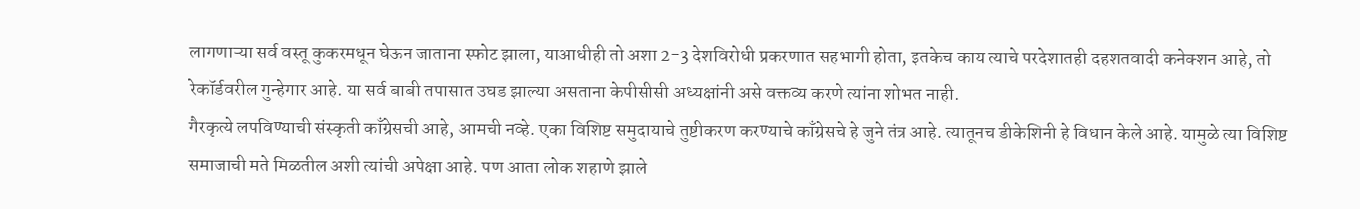लागणाऱ्या सर्व वस्तू कुकरमधून घेऊन जाताना स्फोट झाला, याआधीही तो अशा 2-3 देशविरोधी प्रकरणात सहभागी होता, इतकेच काय त्याचे परदेशातही दहशतवादी कनेक्शन आहे, तो रेकॉर्डवरील गुन्हेगार आहे. या सर्व बाबी तपासात उघड झाल्या असताना केपीसीसी अध्यक्षांनी असे वक्तव्य करणे त्यांना शोभत नाही.
गैरकृत्ये लपविण्याची संस्कृती काँग्रेसची आहे, आमची नव्हे. एका विशिष्ट समुदायाचे तुष्टीकरण करण्याचे काँग्रेसचे हे जुने तंत्र आहे. त्यातूनच डीकेशिनी हे विधान केले आहे. यामुळे त्या विशिष्ट समाजाची मते मिळतील अशी त्यांची अपेक्षा आहे. पण आता लोक शहाणे झाले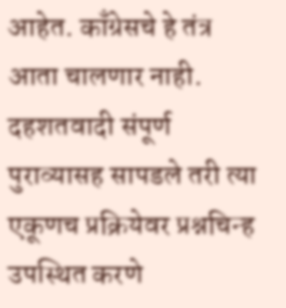आहेत. काँग्रेसचे हे तंत्र आता चालणार नाही. दहशतवादी संपूर्ण पुराव्यासह सापडले तरी त्या एकूणच प्रक्रियेवर प्रश्नचिन्ह उपस्थित करणे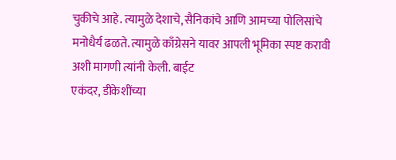चुकीचे आहे. त्यामुळे देशाचे, सैनिकांचे आणि आमच्या पोलिसांचे मनोधैर्य ढळते. त्यामुळे काँग्रेसने यावर आपली भूमिका स्पष्ट करावी अशी मागणी त्यांनी केली. बाईट
एकंदर, डीकेशींच्या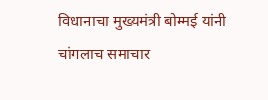विधानाचा मुख्यमंत्री बोम्मई यांनी चांगलाच समाचार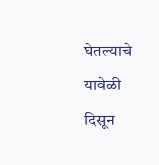घेतल्याचे यावेळी दिसून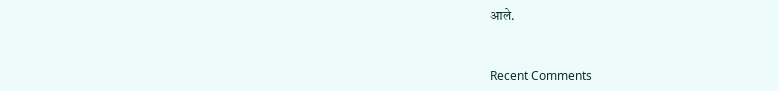आले.


Recent Comments